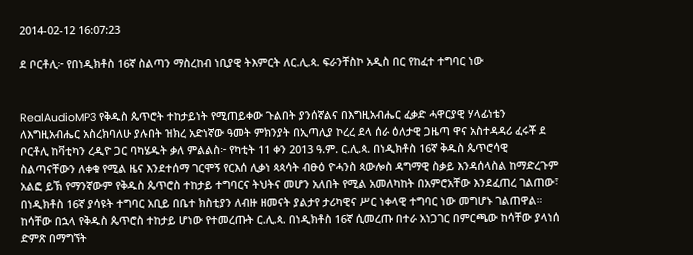2014-02-12 16:07:23

ደ ቦርቶሊ፦ የበነዲክቶስ 16ኛ ስልጣን ማስረከብ ነቢያዊ ትእምርት ለር.ሊ.ጳ. ፍራንቸስኮ አዲስ በር የከፈተ ተግባር ነው


RealAudioMP3 የቅዱስ ጴጥሮት ተከታይነት የሚጠይቀው ጉልበት ያንሰኛልና በእግዚአብሔር ፈቃድ ሓዋርያዊ ሃላፊነቴን ለእግዚአብሔር አስረክባለሁ ያሉበት ዝክረ አድነኛው ዓመት ምክንያት በኢጣሊያ ኮረረ ደላ ሰራ ዕለታዊ ጋዜጣ ዋና አስተዳዳሪ ፈሩቾ ደ ቦርቶሊ ከቫቲካን ረዲዮ ጋር ባካሄዱት ቃለ ምልልስ፦ የካቲት 11 ቀን 2013 ዓ.ም. ር.ሊ.ጳ. በነዲክቶስ 16ኛ ቅዱስ ጴጥሮሳዊ ስልጣናቸውን ለቀቁ የሚል ዜና እንደተሰማ ገርሞኝ የርእሰ ሊቃነ ጳጳሳት ብፁዕ ዮሓንስ ጳውሎስ ዳግማዊ ስቃይ እንዳሰላስል ከማድረጉም አልፎ ይኽ የማንኛውም የቅዱስ ጴጥሮስ ተከታይ ተግባርና ትህትና መሆን አለበት የሚል አመለካከት በአምሮአቸው እንደፈጠረ ገልጠው፣ በነዲክቶስ 16ኛ ያሳዩት ተግባር አቢይ በቤተ ክስቲያን ለብዙ ዘመናት ያልታየ ታሪካዊና ሥር ነቀላዊ ተግባር ነው መግሆኑ ገልጠዋል።
ከሳቸው በኋላ የቅዱስ ጴጥሮስ ተከታይ ሆነው የተመረጡት ር.ሊ.ጳ. በነዲክቶስ 16ኛ ሲመረጡ በተራ አነጋገር በምርጫው ከሳቸው ያላነሰ ድምጽ በማግኘት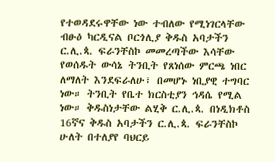የተወዳደሩዋቸው ነው ተብለው የሚነገርላቸው ብፁዕ ካርዲናል ቦርጎሊያ ቅዱስ አባታችን ር.ሊ.ጳ. ፍራንቸስኮ መመረጣችው እሳቸው የወሰዱት ውሳኔ ትንቢት የጸነሰው ምርጫ ነበር ለማለት እንደፍራለሁ፣ በመሆኑ ነቢያዊ ተግባር ነው። ትንቢት የቤተ ክርስቲያን ኅዳሴ የሚል ነው። ቅዱስነታቸው ልሂቅ ር.ሊ.ጳ. በነዲክቶስ 16ኛና ቅዱስ አባታችን ር.ሊ.ጳ. ፍራንቸስኮ ሁለት በተለያየ ባህርይ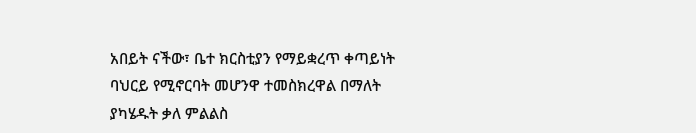አበይት ናችው፣ ቤተ ክርስቲያን የማይቋረጥ ቀጣይነት ባህርይ የሚኖርባት መሆንዋ ተመስክረዋል በማለት ያካሄዱት ቃለ ምልልስ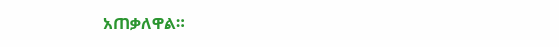አጠቃለዋል።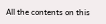All the contents on this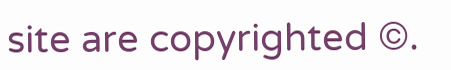site are copyrighted ©.